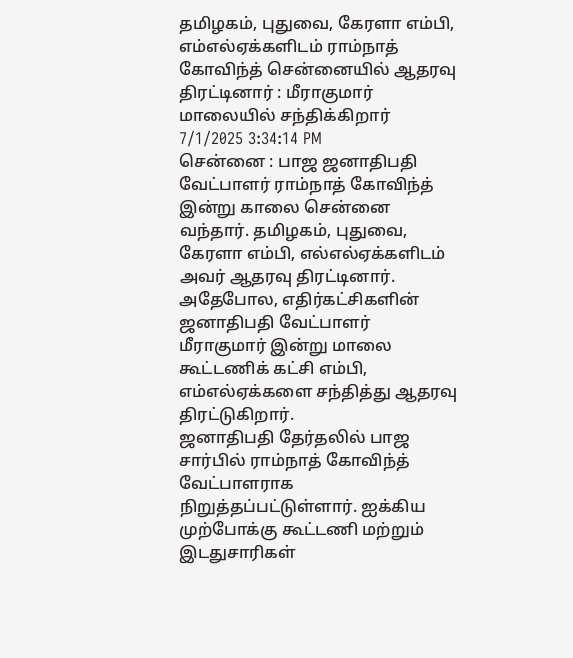தமிழகம், புதுவை, கேரளா எம்பி, எம்எல்ஏக்களிடம் ராம்நாத் கோவிந்த் சென்னையில் ஆதரவு திரட்டினார் : மீராகுமார் மாலையில் சந்திக்கிறார்
7/1/2025 3:34:14 PM
சென்னை : பாஜ ஜனாதிபதி வேட்பாளர் ராம்நாத் கோவிந்த் இன்று காலை சென்னை வந்தார். தமிழகம், புதுவை, கேரளா எம்பி, எல்எல்ஏக்களிடம் அவர் ஆதரவு திரட்டினார். அதேபோல, எதிர்கட்சிகளின் ஜனாதிபதி வேட்பாளர் மீராகுமார் இன்று மாலை கூட்டணிக் கட்சி எம்பி, எம்எல்ஏக்களை சந்தித்து ஆதரவு திரட்டுகிறார்.
ஜனாதிபதி தேர்தலில் பாஜ சார்பில் ராம்நாத் கோவிந்த் வேட்பாளராக நிறுத்தப்பட்டுள்ளார். ஐக்கிய முற்போக்கு கூட்டணி மற்றும் இடதுசாரிகள்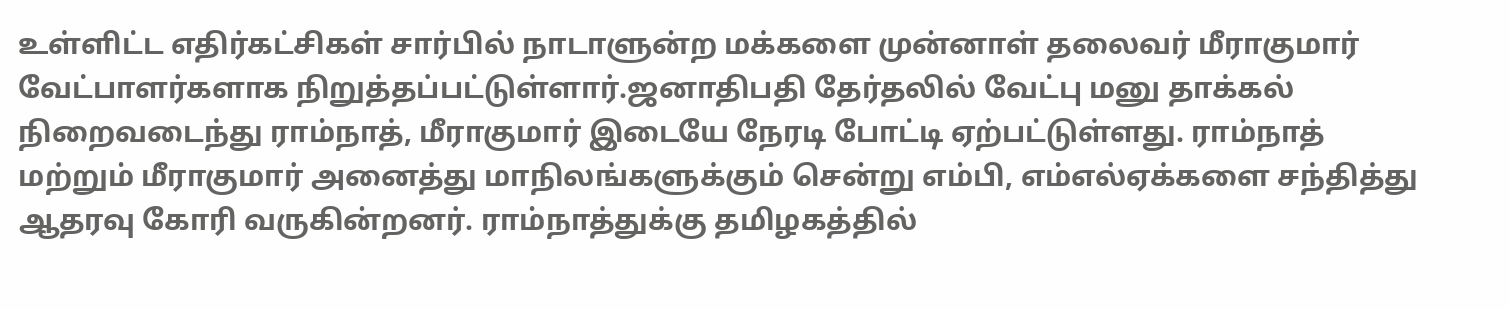உள்ளிட்ட எதிர்கட்சிகள் சார்பில் நாடாளுன்ற மக்களை முன்னாள் தலைவர் மீராகுமார் வேட்பாளர்களாக நிறுத்தப்பட்டுள்ளார்.ஜனாதிபதி தேர்தலில் வேட்பு மனு தாக்கல் நிறைவடைந்து ராம்நாத், மீராகுமார் இடையே நேரடி போட்டி ஏற்பட்டுள்ளது. ராம்நாத் மற்றும் மீராகுமார் அனைத்து மாநிலங்களுக்கும் சென்று எம்பி, எம்எல்ஏக்களை சந்தித்து ஆதரவு கோரி வருகின்றனர். ராம்நாத்துக்கு தமிழகத்தில்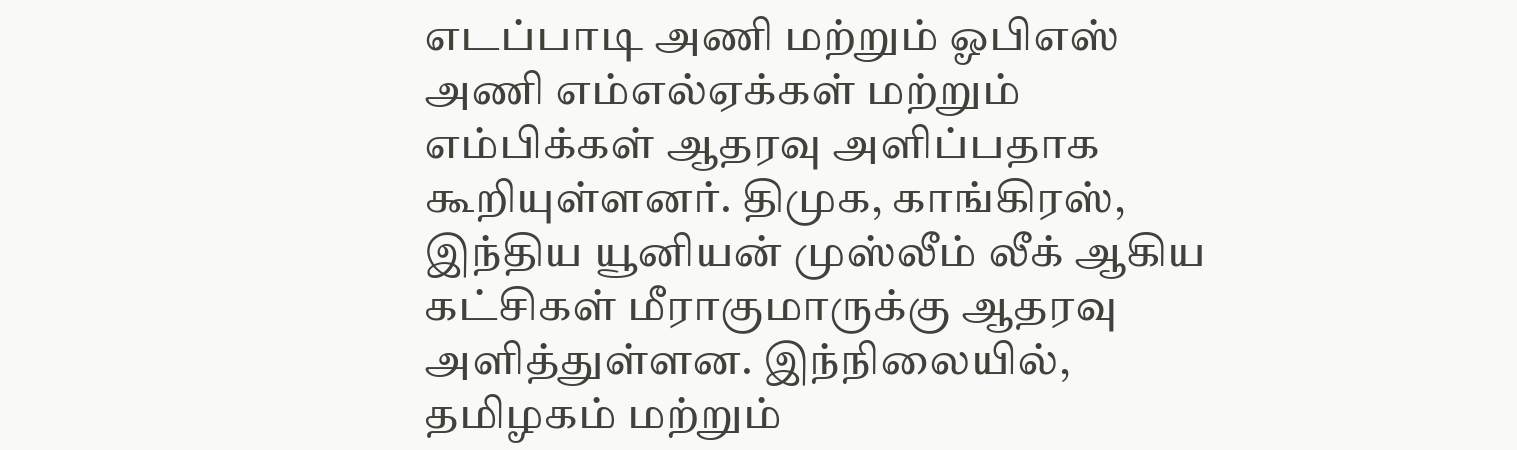எடப்பாடி அணி மற்றும் ஓபிஎஸ் அணி எம்எல்ஏக்கள் மற்றும் எம்பிக்கள் ஆதரவு அளிப்பதாக கூறியுள்ளனர். திமுக, காங்கிரஸ், இந்திய யூனியன் முஸ்லீம் லீக் ஆகிய கட்சிகள் மீராகுமாருக்கு ஆதரவு அளித்துள்ளன. இந்நிலையில், தமிழகம் மற்றும்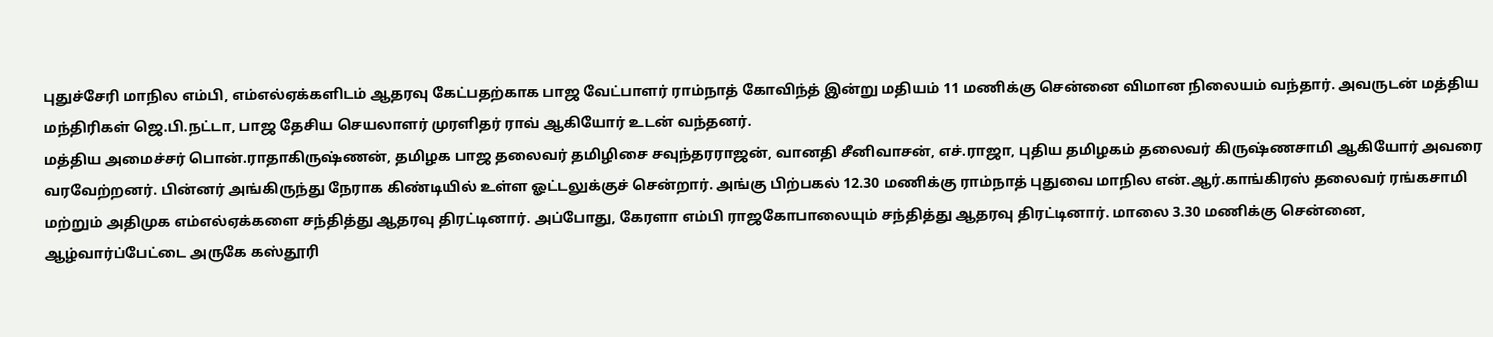புதுச்சேரி மாநில எம்பி, எம்எல்ஏக்களிடம் ஆதரவு கேட்பதற்காக பாஜ வேட்பாளர் ராம்நாத் கோவிந்த் இன்று மதியம் 11 மணிக்கு சென்னை விமான நிலையம் வந்தார். அவருடன் மத்திய மந்திரிகள் ஜெ.பி.நட்டா, பாஜ தேசிய செயலாளர் முரளிதர் ராவ் ஆகியோர் உடன் வந்தனர்.
மத்திய அமைச்சர் பொன்.ராதாகிருஷ்ணன், தமிழக பாஜ தலைவர் தமிழிசை சவுந்தரராஜன், வானதி சீனிவாசன், எச்.ராஜா, புதிய தமிழகம் தலைவர் கிருஷ்ணசாமி ஆகியோர் அவரை வரவேற்றனர். பின்னர் அங்கிருந்து நேராக கிண்டியில் உள்ள ஓட்டலுக்குச் சென்றார். அங்கு பிற்பகல் 12.30 மணிக்கு ராம்நாத் புதுவை மாநில என்.ஆர்.காங்கிரஸ் தலைவர் ரங்கசாமி மற்றும் அதிமுக எம்எல்ஏக்களை சந்தித்து ஆதரவு திரட்டினார். அப்போது, கேரளா எம்பி ராஜகோபாலையும் சந்தித்து ஆதரவு திரட்டினார். மாலை 3.30 மணிக்கு சென்னை, ஆழ்வார்ப்பேட்டை அருகே கஸ்தூரி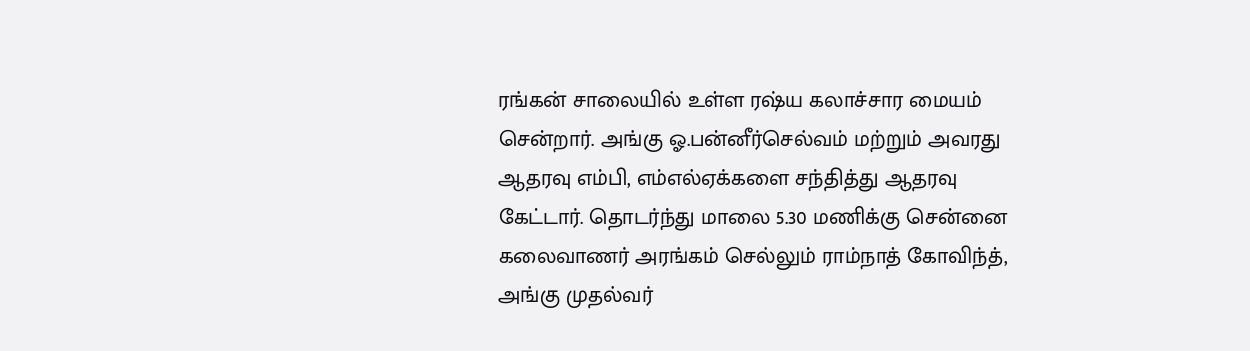ரங்கன் சாலையில் உள்ள ரஷ்ய கலாச்சார மையம் சென்றார். அங்கு ஓ.பன்னீர்செல்வம் மற்றும் அவரது ஆதரவு எம்பி, எம்எல்ஏக்களை சந்தித்து ஆதரவு கேட்டார். தொடர்ந்து மாலை 5.30 மணிக்கு சென்னை கலைவாணர் அரங்கம் செல்லும் ராம்நாத் கோவிந்த், அங்கு முதல்வர்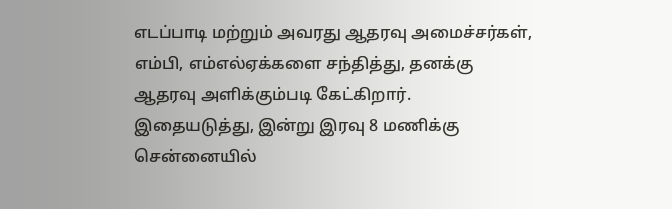எடப்பாடி மற்றும் அவரது ஆதரவு அமைச்சர்கள், எம்பி, எம்எல்ஏக்களை சந்தித்து, தனக்கு ஆதரவு அளிக்கும்படி கேட்கிறார். இதையடுத்து, இன்று இரவு 8 மணிக்கு சென்னையில்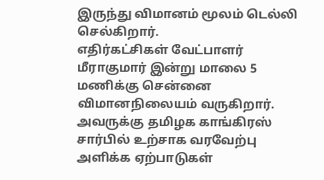இருந்து விமானம் மூலம் டெல்லி செல்கிறார்.
எதிர்கட்சிகள் வேட்பாளர் மீராகுமார் இன்று மாலை 5 மணிக்கு சென்னை விமானநிலையம் வருகிறார். அவருக்கு தமிழக காங்கிரஸ் சார்பில் உற்சாக வரவேற்பு அளிக்க ஏற்பாடுகள்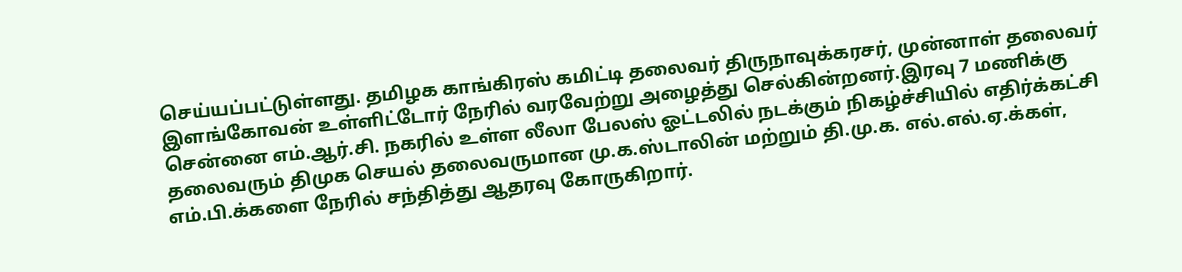செய்யப்பட்டுள்ளது. தமிழக காங்கிரஸ் கமிட்டி தலைவர் திருநாவுக்கரசர், முன்னாள் தலைவர் இளங்கோவன் உள்ளிட்டோர் நேரில் வரவேற்று அழைத்து செல்கின்றனர்.இரவு 7 மணிக்கு சென்னை எம்.ஆர்.சி. நகரில் உள்ள லீலா பேலஸ் ஓட்டலில் நடக்கும் நிகழ்ச்சியில் எதிர்க்கட்சி தலைவரும் திமுக செயல் தலைவருமான மு.க.ஸ்டாலின் மற்றும் தி.மு.க. எல்.எல்.ஏ.க்கள், எம்.பி.க்களை நேரில் சந்தித்து ஆதரவு கோருகிறார்.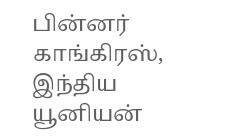பின்னர் காங்கிரஸ், இந்திய யூனியன்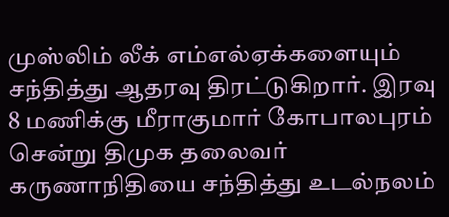முஸ்லிம் லீக் எம்எல்ஏக்களையும் சந்தித்து ஆதரவு திரட்டுகிறார். இரவு 8 மணிக்கு மீராகுமார் கோபாலபுரம் சென்று திமுக தலைவர் கருணாநிதியை சந்தித்து உடல்நலம்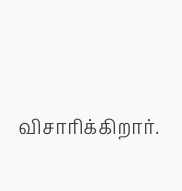விசாரிக்கிறார்.